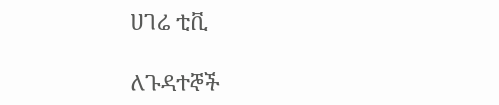ሀገሬ ቲቪ

ለጉዳተኞች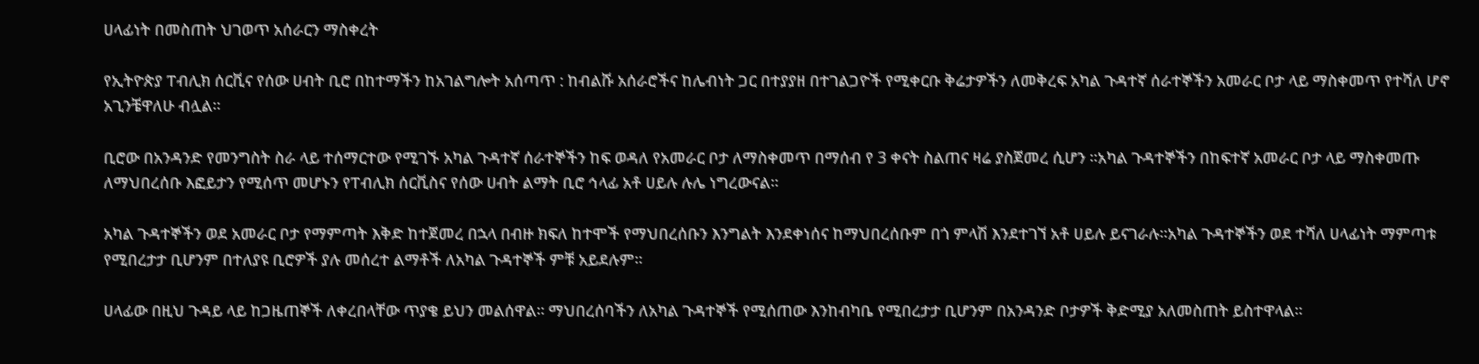ሀላፊነት በመስጠት ህገወጥ አሰራርን ማስቀረት

የኢትዮጵያ ፐብሊክ ሰርቪና የሰው ሀብት ቢሮ በከተማችን ከአገልግሎት አሰጣጥ : ከብልሹ አሰራሮችና ከሌብነት ጋር በተያያዘ በተገልጋዮች የሚቀርቡ ቅሬታዎችን ለመቅረፍ አካል ጉዳተኛ ሰራተኞችን አመራር ቦታ ላይ ማስቀመጥ የተሻለ ሆኖ አጊንቼዋለሁ ብሏል።

ቢሮው በአንዳንድ የመንግስት ስራ ላይ ተሰማርተው የሚገኙ አካል ጉዳተኛ ሰራተኞችን ከፍ ወዳለ የአመራር ቦታ ለማስቀመጥ በማሰብ የ 3 ቀናት ስልጠና ዛሬ ያስጀመረ ሲሆን ።አካል ጉዳተኞችን በከፍተኛ አመራር ቦታ ላይ ማስቀመጡ ለማህበረሰቡ እፎይታን የሚሰጥ መሆኑን የፐብሊክ ሰርቪስና የሰው ሀብት ልማት ቢሮ ኅላፊ አቶ ሀይሉ ሉሌ ነግረውናል።

አካል ጉዳተኞችን ወደ አመራር ቦታ የማምጣት እቅድ ከተጀመረ በኋላ በብዙ ክፍለ ከተሞች የማህበረሰቡን እንግልት እንደቀነሰና ከማህበረሰቡም በጎ ምላሽ እንደተገኘ አቶ ሀይሉ ይናገራሉ።አካል ጉዳተኞችን ወደ ተሻለ ሀላፊነት ማምጣቱ የሚበረታታ ቢሆንም በተለያዩ ቢሮዎች ያሉ መሰረተ ልማቶች ለአካል ጉዳተኞች ምቹ አይደሉም።

ሀላፊው በዚህ ጉዳይ ላይ ከጋዜጠኞች ለቀረበላቸው ጥያቄ ይህን መልሰዋል። ማህበረሰባችን ለአካል ጉዳተኞች የሚሰጠው እንከብካቤ የሚበረታታ ቢሆንም በአንዳንድ ቦታዎች ቅድሚያ አለመስጠት ይስተዋላል።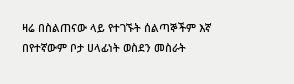ዛሬ በስልጠናው ላይ የተገኙት ሰልጣኞችም እኛ በየተኛውም ቦታ ሀላፊነት ወስደን መስራት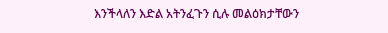እንችላለን እድል አትንፈጉን ሲሉ መልዕክታቸውን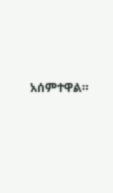አሰምተዋል።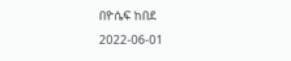በዮሴፍ ከበደ
2022-06-01